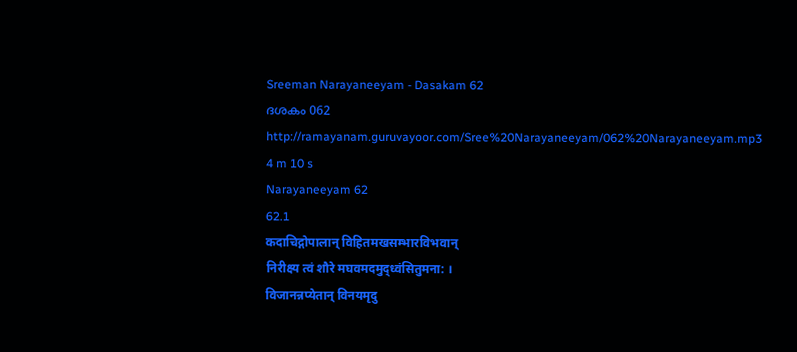Sreeman Narayaneeyam - Dasakam 62
ദശകം 062
http://ramayanam.guruvayoor.com/Sree%20Narayaneeyam/062%20Narayaneeyam.mp3
4 m 10 s
Narayaneeyam 62
62.1
कदाचिद्गोपालान् विहितमखसम्भारविभवान्
निरीक्ष्य त्वं शौरे मघवमदमुद्ध्वंसितुमना: ।
विजानन्नप्येतान् विनयमृदु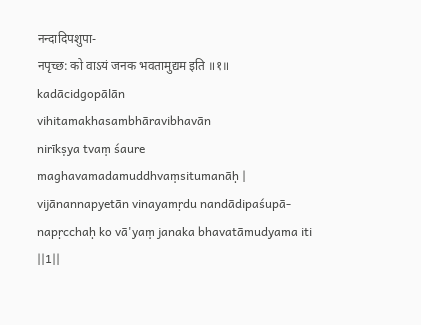नन्दादिपशुपा-
नपृच्छ: को वाऽयं जनक भवतामुद्यम इति ॥१॥
kadācidgopālān
vihitamakhasambhāravibhavān
nirīkṣya tvaṃ śaure
maghavamadamuddhvaṃsitumanāḥ |
vijānannapyetān vinayamṛdu nandādipaśupā-
napṛcchaḥ ko vā'yaṃ janaka bhavatāmudyama iti
||1||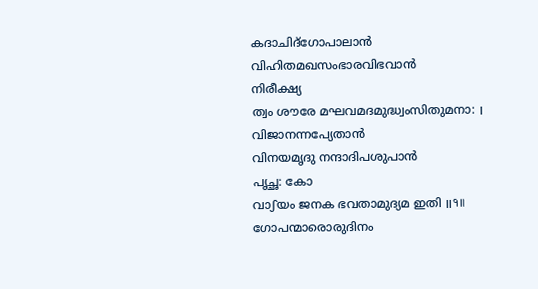കദാചിദ്ഗോപാലാൻ
വിഹിതമഖസംഭാരവിഭവാൻ
നിരീക്ഷ്യ
ത്വം ശൗരേ മഘവമദമുദ്ധ്വംസിതുമനാ: ।
വിജാനന്നപ്യേതാൻ
വിനയമൃദു നന്ദാദിപശുപാൻ
പൃച്ഛ: കോ
വാഽയം ജനക ഭവതാമുദ്യമ ഇതി ॥१॥
ഗോപന്മാരൊരുദിനം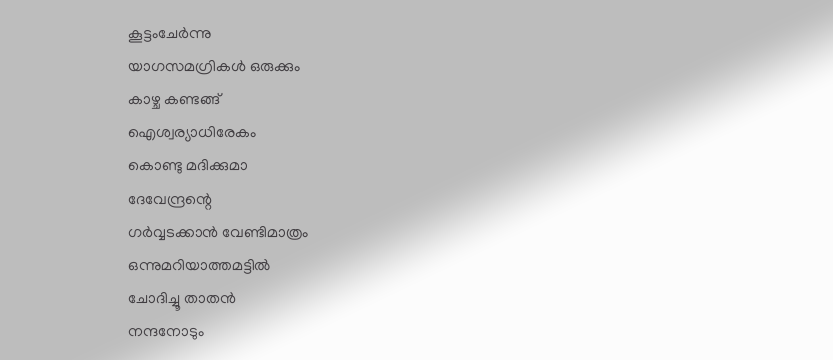കൂട്ടംചേർന്നു
യാഗസമഗ്രികൾ ഒരുക്കും
കാഴ്ച കണ്ടങ്ങ്
ഐശ്വര്യാധിരേകം
കൊണ്ടു മദിക്കുമാ
ദേവേന്ദ്രന്റെ
ഗർവ്വടക്കാൻ വേണ്ടിമാത്രം
ഒന്നുമറിയാത്തമട്ടിൽ
ചോദിച്ചൂ താതൻ
നന്ദനോടും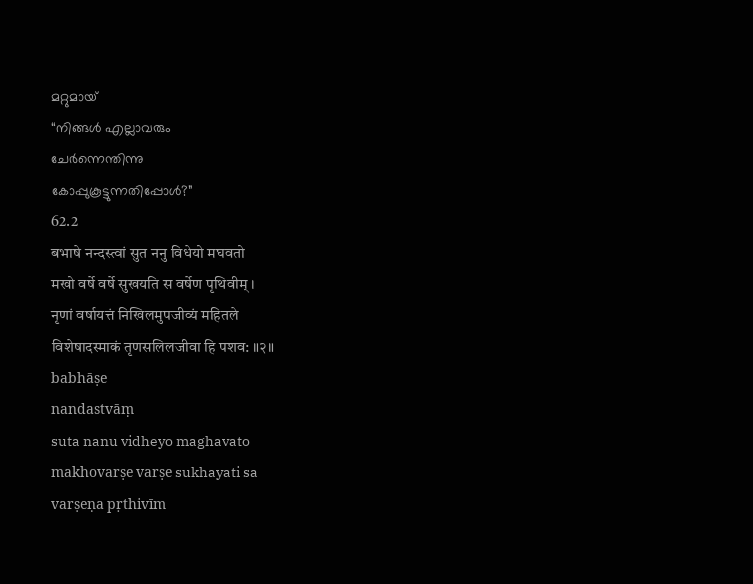മറ്റുമായ്
“നിങ്ങൾ എല്ലാവരും
ചേർന്നെന്തിന്നു
കോപ്പുകൂട്ടുന്നതിപ്പോൾ?”
62.2
बभाषे नन्दस्त्वां सुत ननु विधेयो मघवतो
मखो वर्षे वर्षे सुखयति स वर्षेण पृथिवीम् ।
नृणां वर्षायत्तं निखिलमुपजीव्यं महितले
विशेषादस्माकं तृणसलिलजीवा हि पशव: ॥२॥
babhāṣe
nandastvāṃ
suta nanu vidheyo maghavato
makhovarṣe varṣe sukhayati sa
varṣeṇa pṛthivīm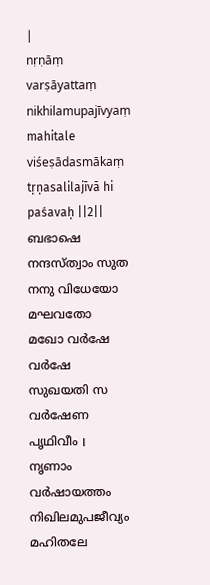|
nṛṇāṃ
varṣāyattaṃ nikhilamupajīvyaṃ mahitale
viśeṣādasmākaṃ tṛṇasalilajīvā hi paśavaḥ ||2||
ബഭാഷെ
നന്ദസ്ത്വാം സുത നനു വിധേയോ മഘവതോ
മഖോ വർഷേ വർഷേ
സുഖയതി സ വർഷേണ പൃഥിവീം ।
നൃണാം
വർഷായത്തം നിഖിലമുപജീവ്യം മഹിതലേ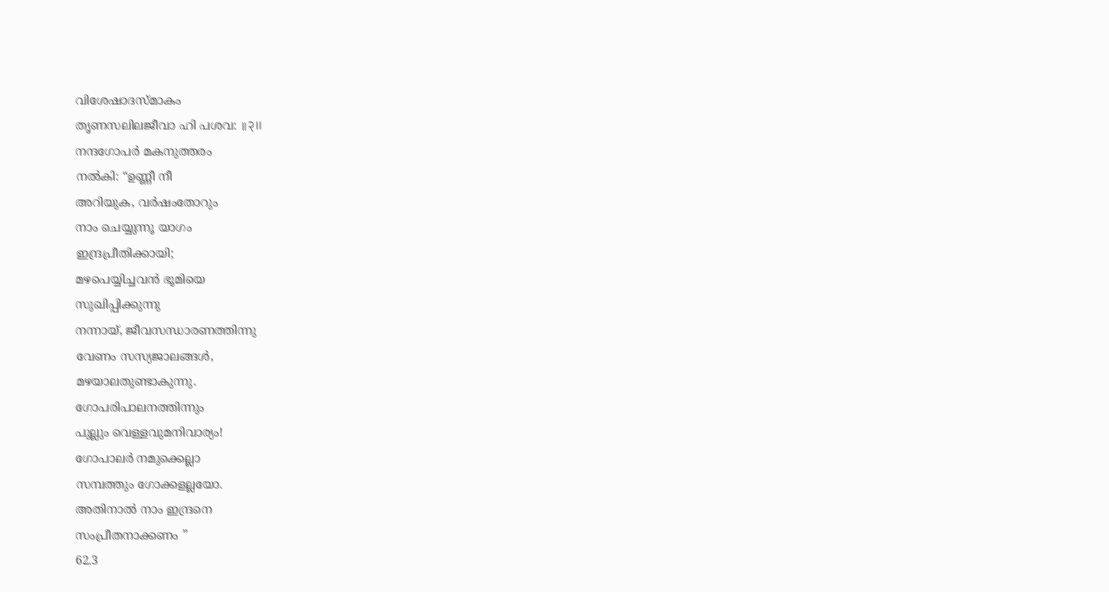വിശേഷാദസ്മാകം
തൃണസലിലജീവാ ഹി പശവ: ॥२॥
നന്ദഗോപർ മകനുത്തരം
നൽകി: “ഉണ്ണീ നീ
അറിയുക, വർഷംതോറും
നാം ചെയ്യുന്നൂ യാഗം
ഇന്ദ്രപ്രീതിക്കായി;
മഴപെയ്യിച്ചവൻ ഭൂമിയെ
സുഖിപ്പിക്കുന്നു
നന്നായ്, ജീവസന്ധാരണത്തിന്നു
വേണം സസ്യജാലങ്ങൾ,
മഴയാലതുണ്ടാകുന്നു.
ഗോപരിപാലനത്തിന്നും
പുല്ലും വെള്ളവുമനിവാര്യം!
ഗോപാലർ നമുക്കെല്ലാ
സമ്പത്തും ഗോക്കളല്ലയോ.
അതിനാൽ നാം ഇന്ദ്രനെ
സംപ്രീതനാക്കണം ”
62.3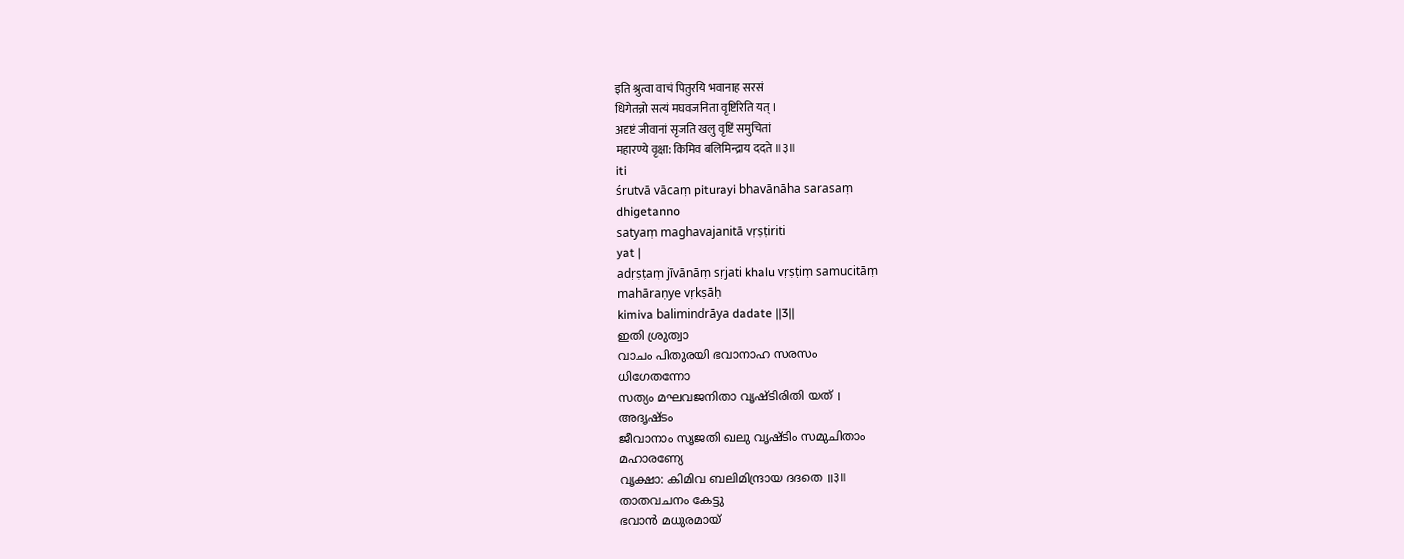इति श्रुत्वा वाचं पितुरयि भवानाह सरसं
धिगेतन्नो सत्यं मघवजनिता वृष्टिरिति यत् ।
अदृष्टं जीवानां सृजति खलु वृष्टिं समुचितां
महारण्ये वृक्षा: किमिव बलिमिन्द्राय ददते ॥३॥
iti
śrutvā vācaṃ piturayi bhavānāha sarasaṃ
dhigetanno
satyaṃ maghavajanitā vṛṣṭiriti
yat |
adṛṣṭaṃ jīvānāṃ sṛjati khalu vṛṣṭiṃ samucitāṃ
mahāraṇye vṛkṣāḥ
kimiva balimindrāya dadate ||3||
ഇതി ശ്രുത്വാ
വാചം പിതുരയി ഭവാനാഹ സരസം
ധിഗേതന്നോ
സത്യം മഘവജനിതാ വൃഷ്ടിരിതി യത് ।
അദൃഷ്ടം
ജീവാനാം സൃജതി ഖലു വൃഷ്ടിം സമുചിതാം
മഹാരണ്യേ
വൃക്ഷാ: കിമിവ ബലിമിന്ദ്രായ ദദതെ ॥३॥
താതവചനം കേട്ടു
ഭവാൻ മധുരമായ്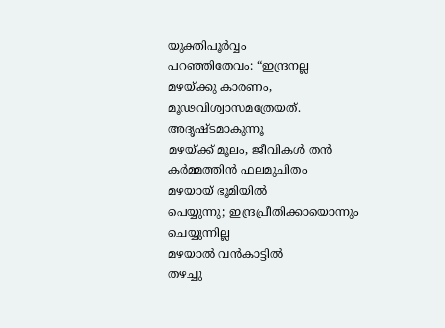യുക്തിപൂർവ്വം
പറഞ്ഞിതേവം: “ഇന്ദ്രനല്ല
മഴയ്ക്കു കാരണം,
മൂഢവിശ്വാസമത്രേയത്.
അദൃഷ്ടമാകുന്നൂ
മഴയ്ക്ക് മൂലം, ജീവികൾ തൻ
കർമ്മത്തിൻ ഫലമുചിതം
മഴയായ് ഭൂമിയിൽ
പെയ്യുന്നു; ഇന്ദ്രപ്രീതിക്കായൊന്നും
ചെയ്യുന്നില്ല
മഴയാൽ വൻകാട്ടിൽ
തഴച്ചു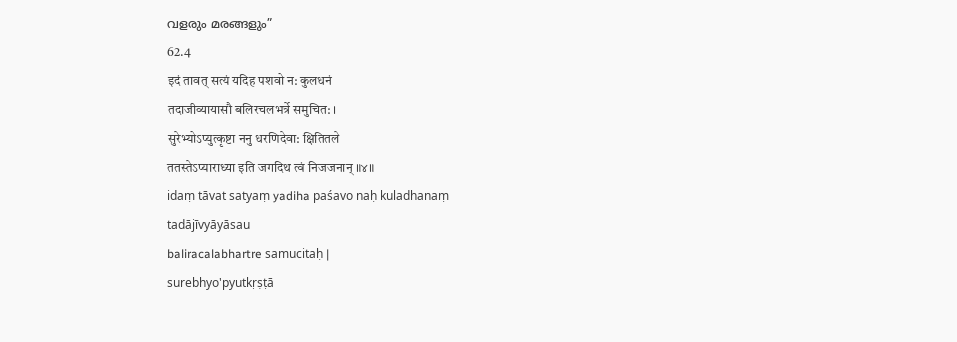വളരും മരങ്ങളും”
62.4
इदं तावत् सत्यं यदिह पशवो न: कुलधनं
तदाजीव्यायासौ बलिरचलभर्त्रे समुचित: ।
सुरेभ्योऽप्युत्कृष्टा ननु धरणिदेवा: क्षितितले
ततस्तेऽप्याराध्या इति जगदिथ त्वं निजजनान् ॥४॥
idaṃ tāvat satyaṃ yadiha paśavo naḥ kuladhanaṃ
tadājīvyāyāsau
baliracalabhartre samucitaḥ |
surebhyo'pyutkṛṣṭā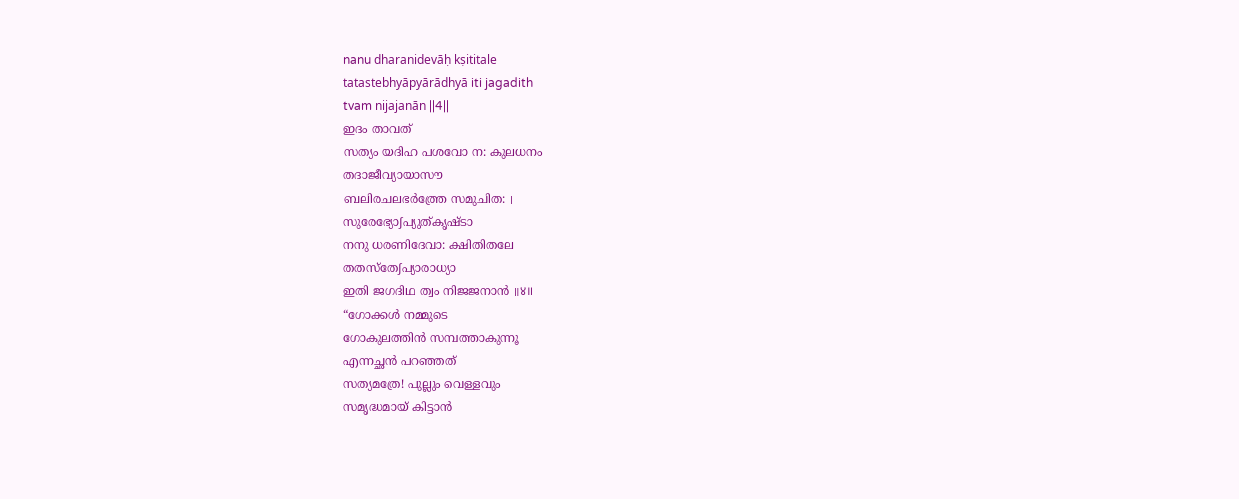nanu dharanidevāḥ kṣititale
tatastebhyāpyārādhyā iti jagadith
tvam nijajanān ||4||
ഇദം താവത്
സത്യം യദിഹ പശവോ ന: കുലധനം
തദാജീവ്യായാസൗ
ബലിരചലഭർത്ത്രേ സമുചിത: ।
സുരേഭ്യോഽപ്യുത്കൃഷ്ടാ
നനു ധരണിദേവാ: ക്ഷിതിതലേ
തതസ്തേഽപ്യാരാധ്യാ
ഇതി ജഗദിഥ ത്വം നിജജനാൻ ॥४॥
“ഗോക്കൾ നമ്മുടെ
ഗോകുലത്തിൻ സമ്പത്താകുന്നൂ
എന്നച്ഛൻ പറഞ്ഞത്
സത്യമത്രേ! പുല്ലും വെള്ളവും
സമൃദ്ധമായ് കിട്ടാൻ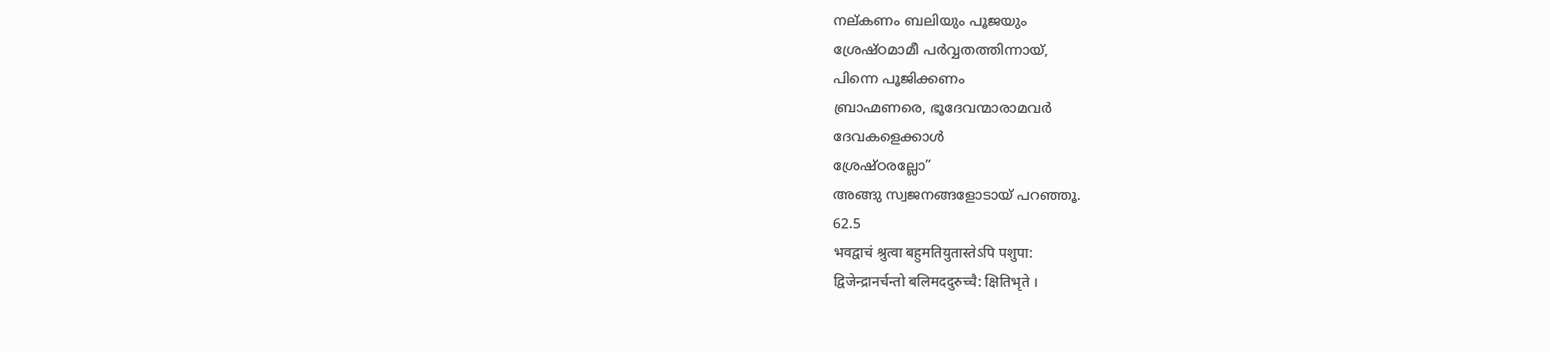നല്കണം ബലിയും പൂജയും
ശ്രേഷ്ഠമാമീ പർവ്വതത്തിന്നായ്,
പിന്നെ പൂജിക്കണം
ബ്രാഹ്മണരെ, ഭൂദേവന്മാരാമവർ
ദേവകളെക്കാൾ
ശ്രേഷ്ഠരല്ലോ”
അങ്ങു സ്വജനങ്ങളോടായ് പറഞ്ഞൂ.
62.5
भवद्वाचं श्रुत्वा बहुमतियुतास्तेऽपि पशुपा:
द्विजेन्द्रानर्चन्तो बलिमददुरुच्चै: क्षितिभृते ।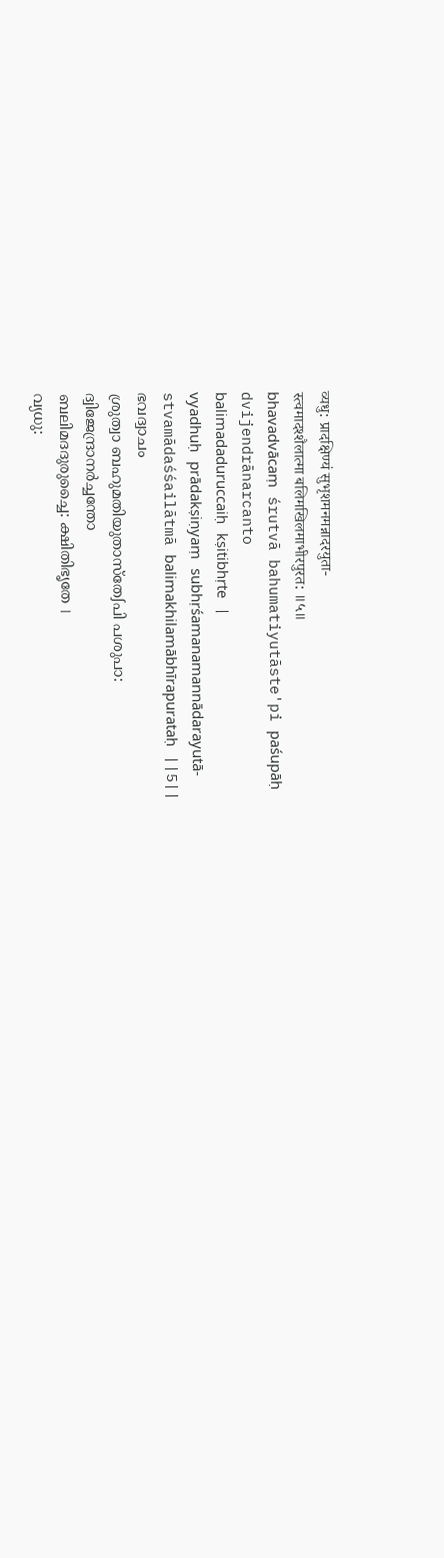व्यधु: प्रादक्षिण्यं सुभृशमनमन्नादरयुता-
स्त्वमादश्शैलात्मा बलिमखिलमाभीरपुरत: ॥५॥
bhavadvācaṃ śrutvā bahumatiyutāste'pi paśupāḥ
dvijendrānarcanto
balimadaduruccaiḥ kṣitibhṛte |
vyadhuḥ prādakṣiṇyaṃ subhṛśamanamannādarayutā-
stvamādaśśailātmā balimakhilamābhīrapurataḥ ||5||
ഭവദ്വാചം
ശ്രുത്വാ ബഹുമതിയുതാസ്തേഽപി പശുപാ:
ദ്വിജേന്ദ്രാനർച്ചന്തോ
ബലിമദദുരുച്ചൈ: ക്ഷിതിഭൃതേ ।
വ്യധു: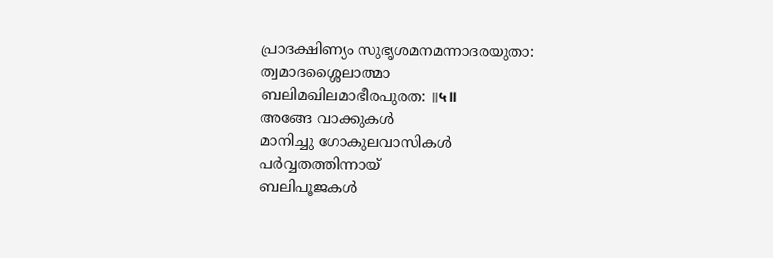പ്രാദക്ഷിണ്യം സുഭൃശമനമന്നാദരയുതാ:
ത്വമാദശ്ശൈലാത്മാ
ബലിമഖിലമാഭീരപുരത: ॥५॥
അങ്ങേ വാക്കുകൾ
മാനിച്ചു ഗോകുലവാസികൾ
പർവ്വതത്തിന്നായ്
ബലിപൂജകൾ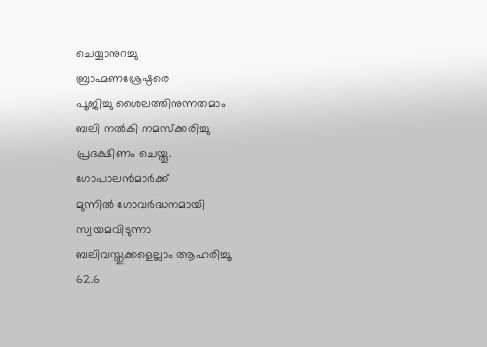ചെയ്യാനുറച്ചു
ബ്രാഹ്മണശ്രേഷ്ഠരെ
പൂജിച്ചു ശൈലത്തിനുന്നതമാം
ബലി നൽകി നമസ്ക്കരിച്ചു
പ്രദക്ഷിണം ചെയ്തൂ.
ഗോപാലൻമാർക്ക്
മുന്നിൽ ഗോവർദ്ധനമായി
സ്വയമവിടുന്നാ
ബലിവസ്തുക്കളെല്ലാം ആഹരിച്ചൂ
62.6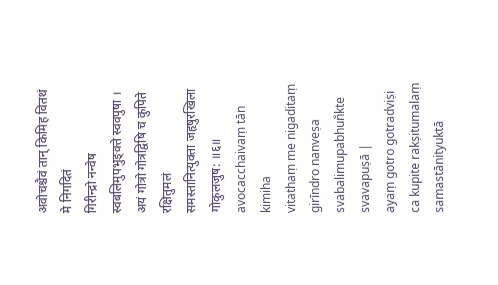अवोचश्चैवं तान् किमिह वितथं मे निगदितं
गिरीन्द्रो नन्वेष स्वबलिमुपभुङ्क्ते स्ववपुषा ।
अयं गोत्रो गोत्रद्विषि च कुपिते रक्षितुमलं
समस्तानित्युक्ता जहृषुरखिला गोकुलजुष: ॥६॥
avocacchaivaṃ tān kimiha
vitathaṃ me nigaditaṃ
girīndro nanveṣa
svabalimupabhun̐kte
svavapuṣā |
ayaṃ gotro gotradviṣi ca kupite rakṣitumalaṃ
samastānityuktā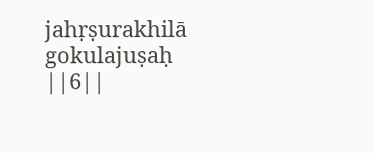jahṛṣurakhilā gokulajuṣaḥ ||6||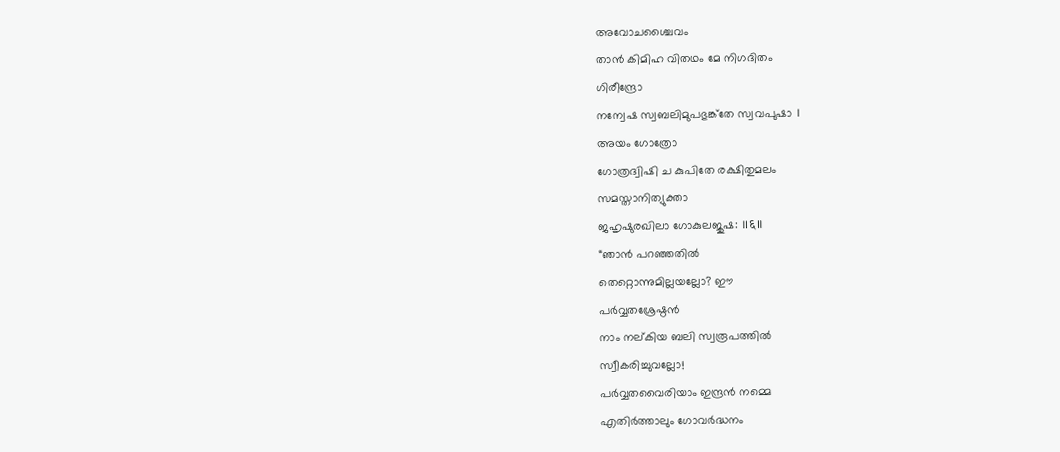അവോചശ്ചൈവം
താൻ കിമിഹ വിതഥം മേ നിഗദിതം
ഗിരീന്ദ്രോ
നന്വേഷ സ്വബലിമുപഭുങ്ക്തേ സ്വവപുഷാ ।
അയം ഗോത്രോ
ഗോത്രദ്വിഷി ച കുപിതേ രക്ഷിതുമലം
സമസ്താനിത്യുക്താ
ജഹൃഷുരഖിലാ ഗോകുലജുഷ: ॥६॥
“ഞാൻ പറഞ്ഞതിൽ
തെറ്റൊന്നുമില്ലയല്ലോ? ഈ
പർവ്വതശ്രേഷ്ഠൻ
നാം നല്കിയ ബലി സ്വരൂപത്തിൽ
സ്വീകരിച്ചുവല്ലോ!
പർവ്വതവൈരിയാം ഇന്ദ്രൻ നമ്മെ
എതിർത്താലും ഗോവർദ്ധനം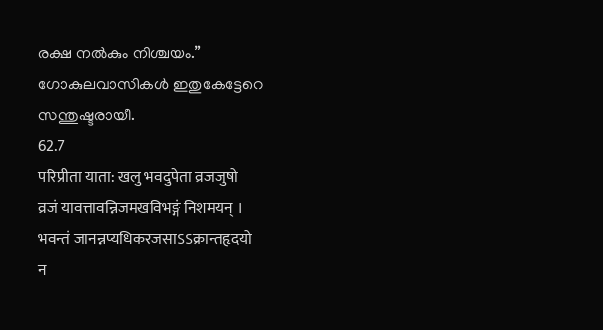രക്ഷ നൽകും നിശ്ചയം.”
ഗോകുലവാസികൾ ഇതുകേട്ടേറെ
സന്തുഷ്ടരായീ.
62.7
परिप्रीता याता: खलु भवदुपेता व्रजजुषो
व्रजं यावत्तावन्निजमखविभङ्गं निशमयन् ।
भवन्तं जानन्नप्यधिकरजसाऽऽक्रान्तहृदयो
न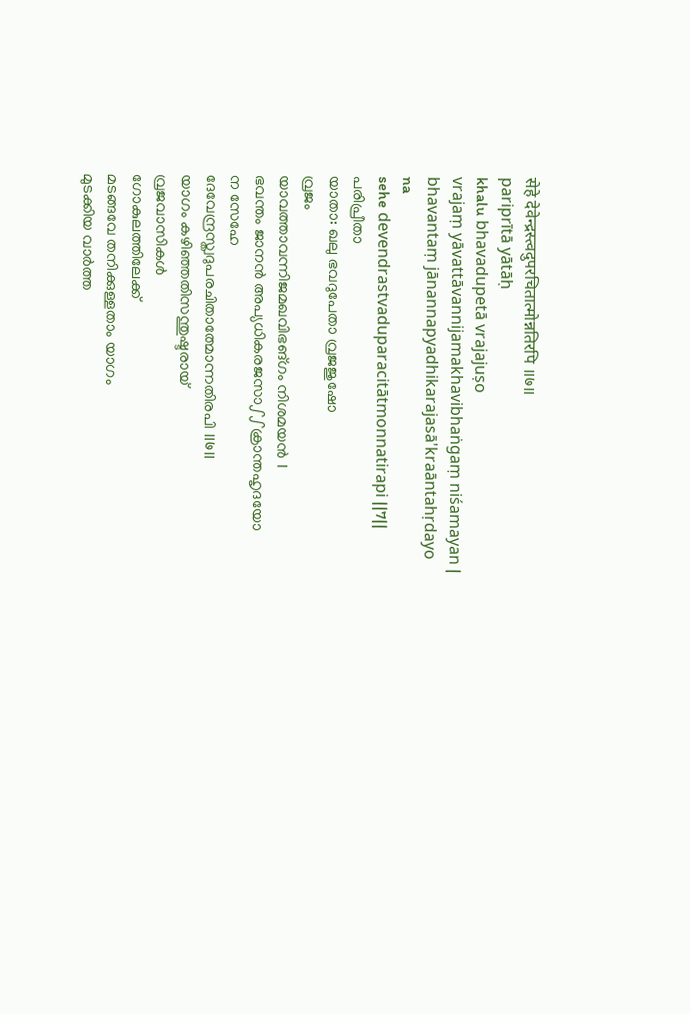सेहे देवेन्द्रस्त्वदुपरचितात्मोन्नतिरपि ॥७॥
pariprītā yātāḥ
khalu bhavadupetā vrajajuṣo
vrajaṃ yāvattāvannijamakhavibhaṅgaṃ niśamayan |
bhavantaṃ jānannapyadhikarajasā'kraāntahṛdayo
na
sehe devendrastvaduparacitātmonnatirapi ||7||
പരിപ്രീതാ
യാതാ: ഖലു ഭവദുപേതാ വ്രജജുഷോ
വ്രജം
യാവത്താവന്നിജമഖവിഭങ്ഗം നിശമയൻ ।
ഭവന്തം ജാനൻ അപ്യധികരജസാഽഽക്രാന്തഹൃദയോ
ന സേഹേ
ദേവേന്ദ്രസ്ത്വദുപരചിതാത്മോന്നതിരപി ॥७॥
യാഗം കഴിഞ്ഞതിസന്തുഷ്ടരായ്
വ്രജവാസികൾ
ഗോകുലത്തിലേക്ക്
മടങ്ങവേ തനിക്കുള്ളതാം യാഗം
മുടക്കിയ വാർത്ത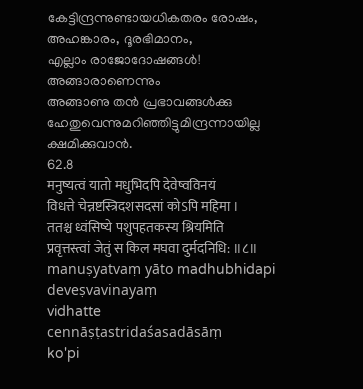കേട്ടിന്ദ്രന്നുണ്ടായധികതരം രോഷം,
അഹങ്കാരം, ദൂരഭിമാനം,
എല്ലാം രാജോദോഷങ്ങൾ!
അങ്ങാരാണെന്നും
അങ്ങാണു തൻ പ്രഭാവങ്ങൾക്കു
ഹേതുവെന്നുമറിഞ്ഞിട്ടുമിന്ദ്രന്നായില്ല
ക്ഷമിക്കുവാൻ.
62.8
मनुष्यत्वं यातो मधुभिदपि देवेष्वविनयं
विधत्ते चेन्नष्टस्त्रिदशसदसां कोऽपि महिमा ।
ततश्च ध्वंसिष्ये पशुपहतकस्य श्रियमिति
प्रवृत्तस्त्वां जेतुं स किल मघवा दुर्मदनिधि: ॥८॥
manuṣyatvaṃ yāto madhubhidapi
deveṣvavinayaṃ
vidhatte
cennāṣṭastridaśasadāsāṃ
ko'pi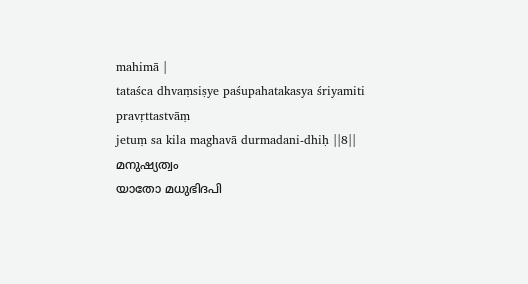mahimā |
tataśca dhvaṃsiṣye paśupahatakasya śriyamiti
pravṛttastvāṃ
jetuṃ sa kila maghavā durmadani-dhiḥ ||8||
മനുഷ്യത്വം
യാതോ മധുഭിദപി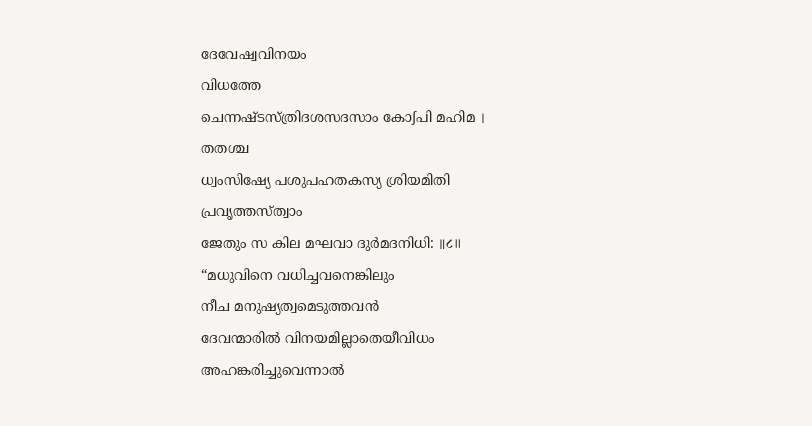ദേവേഷ്വവിനയം
വിധത്തേ
ചെന്നഷ്ടസ്ത്രിദശസദസാം കോഽപി മഹിമ ।
തതശ്ച
ധ്വംസിഷ്യേ പശുപഹതകസ്യ ശ്രിയമിതി
പ്രവൃത്തസ്ത്വാം
ജേതും സ കില മഘവാ ദുർമദനിധി: ॥८॥
“മധുവിനെ വധിച്ചവനെങ്കിലും
നീച മനുഷ്യത്വമെടുത്തവൻ
ദേവന്മാരിൽ വിനയമില്ലാതെയീവിധം
അഹങ്കരിച്ചുവെന്നാൽ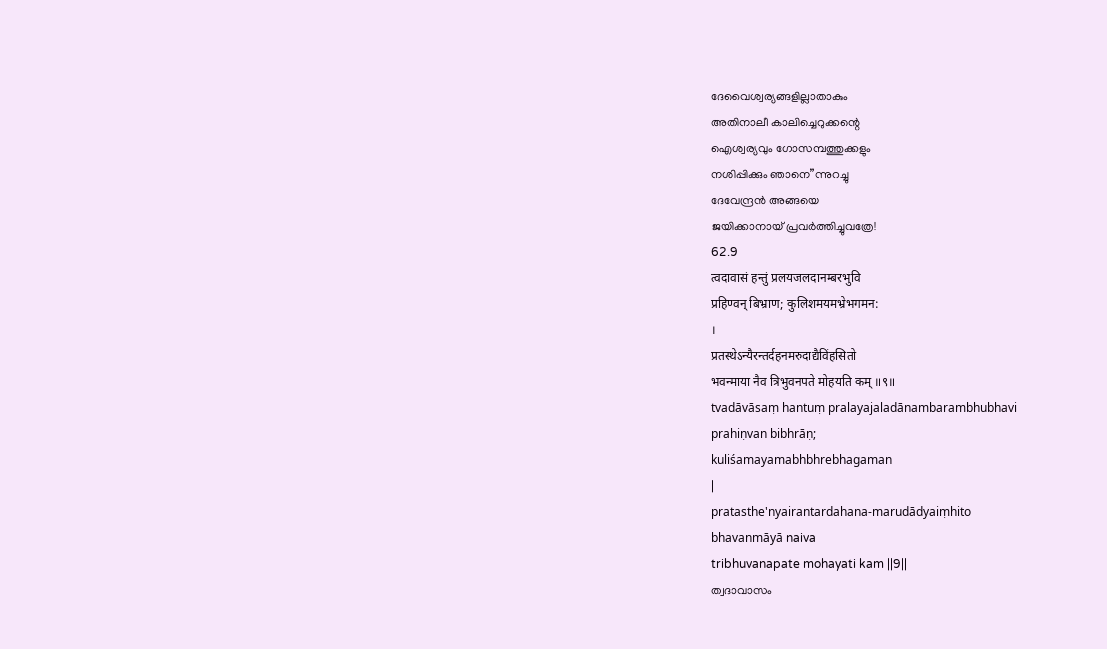ദേവൈശ്വര്യങ്ങളില്ലാതാകും
അതിനാലീ കാലിച്ചെറുക്കന്റെ
ഐശ്വര്യവും ഗോസമ്പത്തുക്കളും
നശിപ്പിക്കും ഞാനെ”ന്നുറച്ചു
ദേവേന്ദ്രൻ അങ്ങയെ
ജയിക്കാനായ് പ്രവർത്തിച്ചുവത്രേ!
62.9
त्वदावासं हन्तुं प्रलयजलदानम्बरभुवि
प्रहिण्वन् बिभ्राण; कुलिशमयमभ्रेभगमन:
।
प्रतस्थेऽन्यैरन्तर्दहनमरुदाद्यैविंहसितो
भवन्माया नैव त्रिभुवनपते मोहयति कम् ॥९॥
tvadāvāsaṃ hantuṃ pralayajaladānambarambhubhavi
prahiṇvan bibhrāṇ;
kuliśamayamabhbhrebhagaman
|
pratasthe'nyairantardahana-marudādyaiṃhito
bhavanmāyā naiva
tribhuvanapate mohayati kam ||9||
ത്വദാവാസം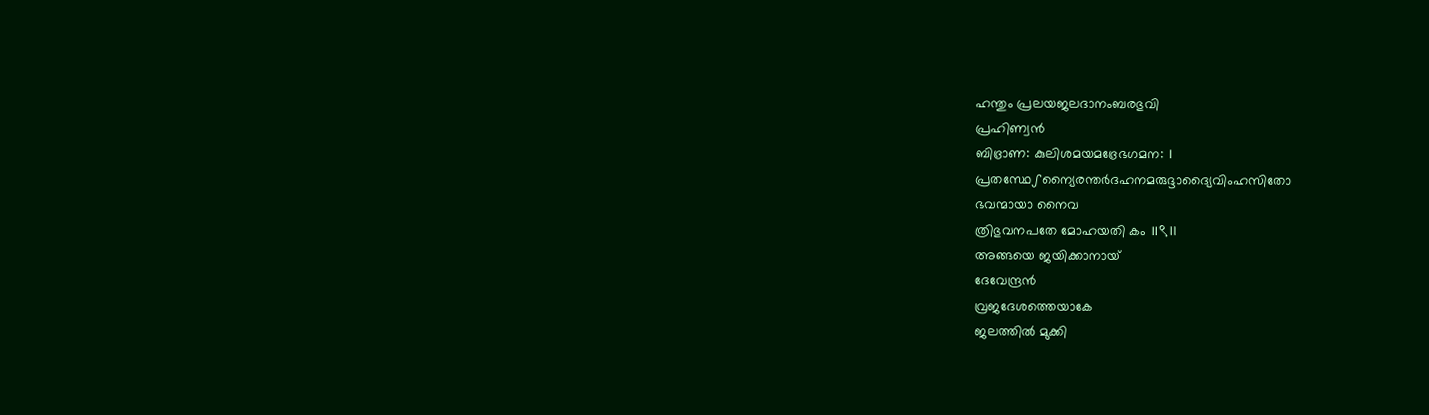ഹന്തും പ്രലയജലദാനംബരഭുവി
പ്രഹിണ്വൻ
ബിഭ്രാണ: കുലിശമയമഭ്രേഭഗമന: ।
പ്രതസ്ഥേഽന്യൈരന്തർദഹനമരുദ്ദാദ്യൈവിംഹസിതോ
ഭവന്മായാ നൈവ
ത്രിഭുവനപതേ മോഹയതി കം ॥९॥
അങ്ങയെ ജയിക്കാനായ്
ദേവേന്ദ്രൻ
വ്രജദേശത്തെയാകേ
ജലത്തിൽ മുക്കി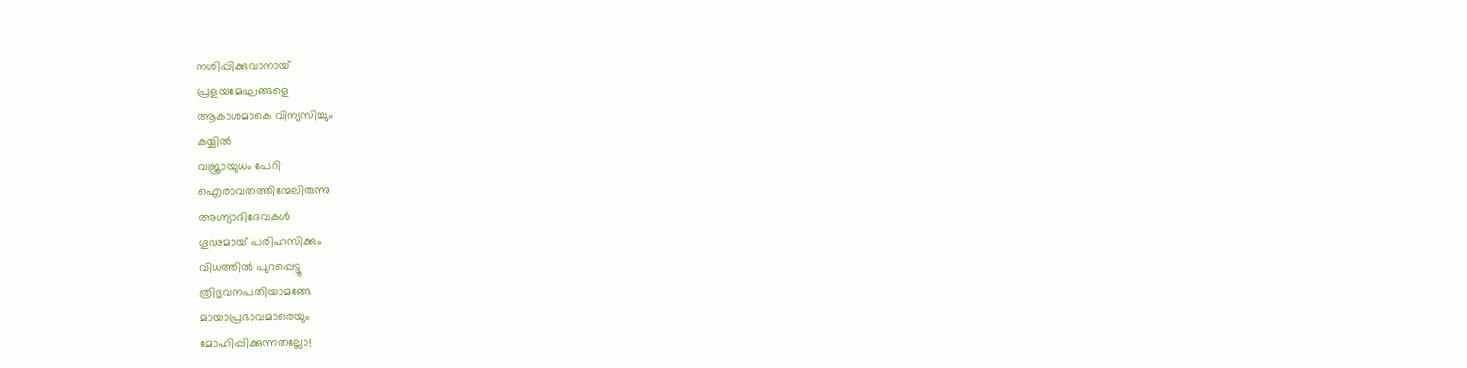നശിപ്പിക്കുവാനായ്
പ്രളയമേഘങ്ങളെ
ആകാശമാകെ വിന്യസിച്ചും
കയ്യിൽ
വജ്രായുധം പേറി
ഐരാവതത്തിന്മേലിരുന്നു
അഗ്ന്യാദിദേവകൾ
ഗൂഢമായ് പരിഹസിക്കും
വിധത്തിൽ പുറപ്പെട്ടൂ
ത്രിഭുവനപതിയാമങ്ങേ
മായാപ്രഭാവമാരെയും
മോഹിപ്പിക്കുന്നതല്ലോ!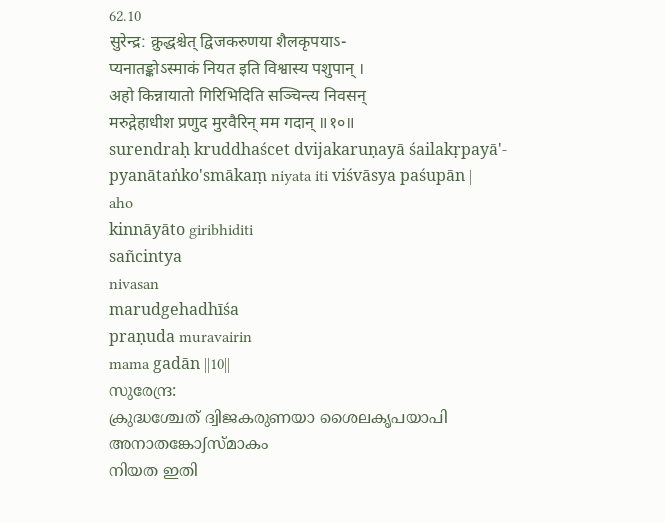62.10
सुरेन्द्र: क्रुद्धश्चेत् द्विजकरुणया शैलकृपयाऽ-
प्यनातङ्कोऽस्माकं नियत इति विश्वास्य पशुपान् ।
अहो किन्नायातो गिरिभिदिति सञ्चिन्त्य निवसन्
मरुद्गेहाधीश प्रणुद मुरवैरिन् मम गदान् ॥१०॥
surendraḥ kruddhaścet dvijakaruṇayā śailakṛpayā'-
pyanātaṅko'smākaṃ niyata iti viśvāsya paśupān |
aho
kinnāyāto giribhiditi
sañcintya
nivasan
marudgehadhīśa
praṇuda muravairin
mama gadān ||10||
സുരേന്ദ്ര:
ക്രുദ്ധശ്ചേത് ദ്വിജകരുണയാ ശൈലകൃപയാപി
അനാതങ്കോഽസ്മാകം
നിയത ഇതി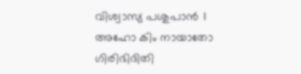വിശ്വാസ്യ പശുപാൻ ।
അഹോ കിം നായാതോ
ഗിരിഭിദിതി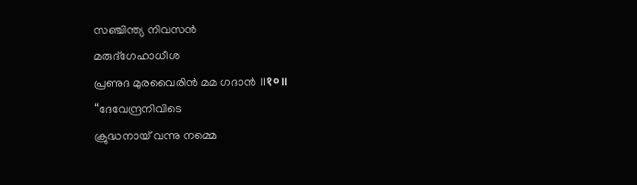സഞ്ചിന്ത്യ നിവസൻ
മരുദ്ഗേഹാധീശ
പ്രണുദ മുരവൈരിൻ മമ ഗദാൻ ॥१०॥
“ദേവേന്ദ്രനിവിടെ
ക്രുദ്ധനായ് വന്നു നമ്മെ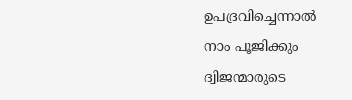ഉപദ്രവിച്ചെന്നാൽ
നാം പൂജിക്കും
ദ്വിജന്മാരുടെ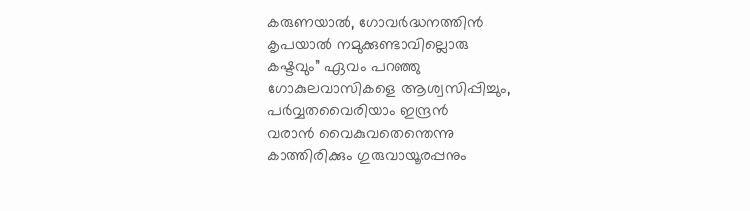കരുണയാൽ, ഗോവർദ്ധനത്തിൻ
കൃപയാൽ നമുക്കുണ്ടാവില്ലൊരു
കഷ്ടവും” ഏവം പറഞ്ഞു
ഗോകുലവാസികളെ ആശ്വസിപ്പിച്ചും,
പർവ്വതവൈരിയാം ഇന്ദ്രൻ
വരാൻ വൈകുവതെന്തെന്നു
കാത്തിരിക്കും ഗുരുവായൂരപ്പനും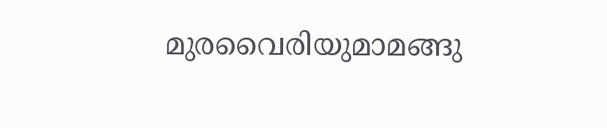മുരവൈരിയുമാമങ്ങു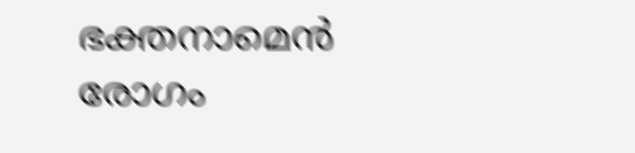ഭക്തനാമെൻ രോഗം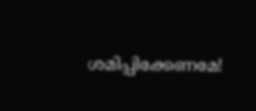ശമിപ്പിക്കേണമേ!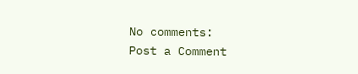No comments:
Post a Comment